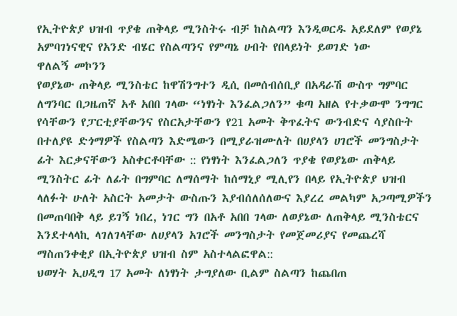የኢትዮጵያ ህዝብ ጥያቄ ጠቅላይ ሚንስትሩ ብቻ ከስልጣን እንዲወርዱ አይደለም የወያኔ አምባገነናዊና የአንድ ብሄር የስልጣንና የምጣኔ ሀብት የበላይነት ይወገድ ነው
ዋለልኝ መኮንን
የወያኔው ጠቅላይ ሚንስቴር ከዋሽንግተን ዲሲ በመሰብሰቢያ በአዳራሽ ውስጥ ግምባር ለግንባር በጋዜጠኛ አቶ አበበ ገላው “ነፃነት እንፈልጋለን” ቁጣ አዘል የተቃውሞ ንግግር የሳቸውን የፓርቲያቸውንና የስርአታቸውን የ21 አመት ቅጥፈትና ውንብድና ሳያስቡት በተለያዩ ድጎማዎች የስልጣን እድሜውን በሚያራዝሙለት በሀያላን ሀገሮች መንግስታት ፊት እርቃናቸውን አስቀርቶባቸው :: የነፃነት እንፈልጋለን ጥያቄ የወያኔው ጠቅላይ ሚንስትር ፊት ለፊት በግምባር ለማሰማት ከሰማኒያ ሚሊየን በላይ የኢትዮጵያ ህዝብ ላለፉት ሁለት አስርት አመታት ውስጡን እያብሰለሰለውና እያረረ መልካም አጋጣሚዎችን በመጠባበቅ ላይ ይገኝ ነበረ, ነገር ግን በአቶ አበበ ገላው ለወያኔው ለጠቅላይ ሚንስቴርና እንደተላላኪ ላገለገላቸው ለሀያላን አገሮች መንግስታት የመጀመሪያና የመጨረሻ ማስጠንቀቂያ በኢትዮጵያ ህዝብ ስም አስተላልፎዋል::
ህወሃት ኢሀዲግ 17 አመት ለነፃነት ታግያለው ቢልም ስልጣን ከጨበጠ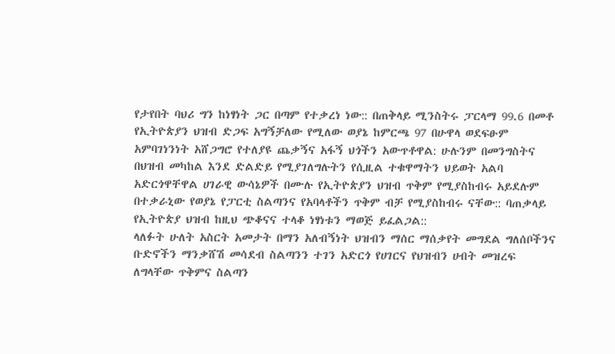የታየበት ባህሪ ግን ከነፃነት ጋር በጣም የተቃረነ ነው:: በጠቅላይ ሚንስትሩ ፓርላማ 99.6 በመቶ የኢትዮጵያን ህዝብ ድጋፍ አግኝቻለው የሚለው ወያኔ ከምርጫ 97 በሁዋላ ወደፍፁም አምባገነንነት አሸጋግሮ የተለያዩ ጨቃኝና አፋኝ ህጎችን አውጥቶዋል: ሁሉንም በመንግስትና በህዝብ መካከል እንደ ድልድይ የሚያገለግሉትን የሲዚል ተቁዋማትን ህይወት አልባ አድርጎዋቸዋል ሀገራዊ ውሳኔዎች በሙሉ የኢትዮጵያን ህዝብ ጥቅም የሚያስከብሩ አይደሉም በተቃራኒው የወያኔ የፓርቲ ስልጣንና የአባላቶችን ጥቅም ብቻ የሚያስከብሩ ናቸው:: ባጠቃላይ የኢትዮጵያ ህዝብ ከዚህ ጭቆናና ተላቆ ነፃነቱን ማወጅ ይፈልጋል::
ላለፉት ሁለት አስርት አመታት በማን አለብኝነት ህዝብን ማሰር ማሰቃየት መግደል ግለሰቦችንና ቡድኖችን ማንቃሸሽ መሳደብ ስልጣንን ተገን አድርጎ የሀገርና የህዝብን ሀብት መዝረፍ ለግላቸው ጥቅምና ስልጣን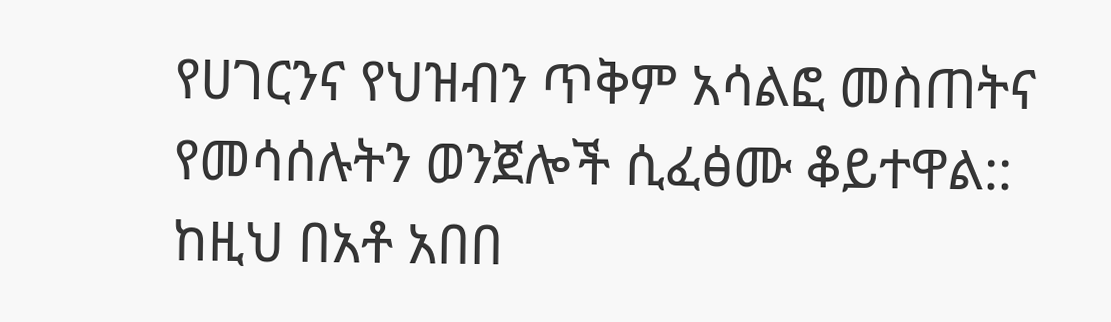የሀገርንና የህዝብን ጥቅም አሳልፎ መስጠትና የመሳሰሉትን ወንጀሎች ሲፈፅሙ ቆይተዋል:: ከዚህ በአቶ አበበ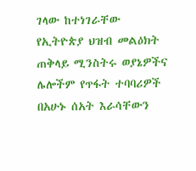ገላው ከተነገራቸው የኢትዮጵያ ህዝብ መልዕክት ጠቅላይ ሚንስትሩ ወያኔዎችና ሌሎችም የጥፋት ተባባሪዎች በአሁኑ ሰአት እራሳቸውን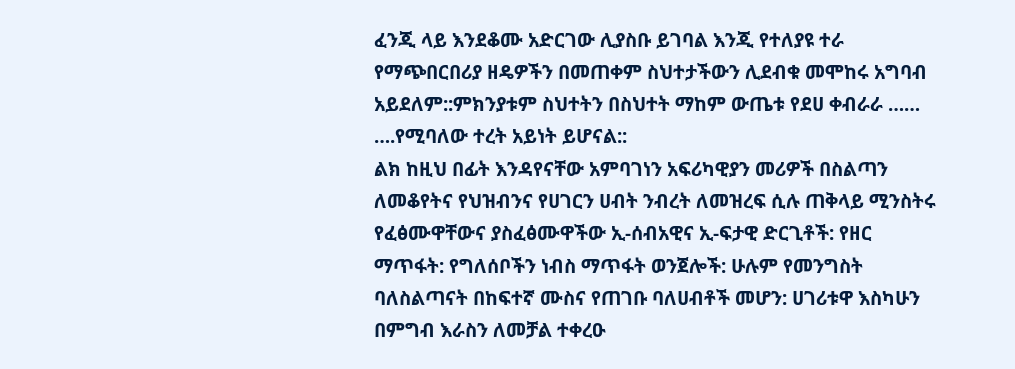ፈንጂ ላይ እንደቆሙ አድርገው ሊያስቡ ይገባል እንጂ የተለያዩ ተራ የማጭበርበሪያ ዘዴዎችን በመጠቀም ስህተታችውን ሊደብቁ መሞከሩ አግባብ አይደለም::ምክንያቱም ስህተትን በስህተት ማከም ውጤቱ የደሀ ቀብራራ …… ….የሚባለው ተረት አይነት ይሆናል::
ልክ ከዚህ በፊት እንዳየናቸው አምባገነን አፍሪካዊያን መሪዎች በስልጣን ለመቆየትና የህዝብንና የሀገርን ሀብት ንብረት ለመዝረፍ ሲሉ ጠቅላይ ሚንስትሩ የፈፅሙዋቸውና ያስፈፅሙዋችው ኢ-ሰብአዊና ኢ-ፍታዊ ድርጊቶች: የዘር ማጥፋት: የግለሰቦችን ነብስ ማጥፋት ወንጀሎች: ሁሉም የመንግስት ባለስልጣናት በከፍተኛ ሙስና የጠገቡ ባለሀብቶች መሆን: ሀገሪቱዋ እስካሁን በምግብ እራስን ለመቻል ተቀረዑ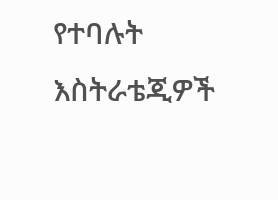የተባሉት እስትራቴጂዎች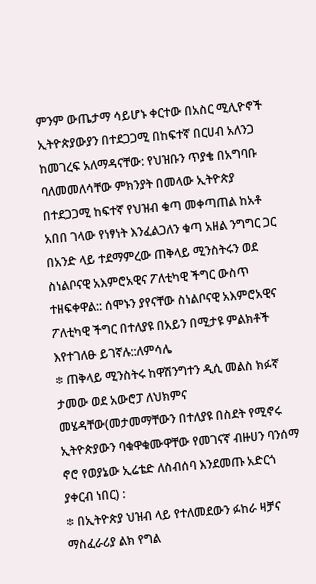ምንም ውጤታማ ሳይሆኑ ቀርተው በአስር ሚሊዮኖች ኢትዮጵያውያን በተደጋጋሚ በከፍተኛ በርሀብ አለንጋ ከመገረፍ አለማዳናቸው: የህዝቡን ጥያቄ በአግባቡ ባለመመለሳቸው ምክንያት በመላው ኢትዮጵያ በተደጋጋሚ ከፍተኛ የህዝብ ቁጣ መቀጣጠል ከአቶ አበበ ገላው የነፃነት እንፈልጋለን ቁጣ አዘል ንግግር ጋር በአንድ ላይ ተደማምረው ጠቅላይ ሚንስትሩን ወደ ስነልቦናዊ አእምሮአዊና ፖለቲካዊ ችግር ውስጥ ተዘፍቀዋል:: ሰሞኑን ያየናቸው ስነልቦናዊ አእምሮአዊና ፖለቲካዊ ችግር በተለያዩ በአይን በሚታዩ ምልክቶች እየተገለፁ ይገኛሉ::ለምሳሌ
፨ ጠቅላይ ሚንስትሩ ከዋሽንግተን ዲሲ መልስ ክፉኛ ታመው ወደ አውሮፓ ለህክምና መሄዳቸው(መታመማቸውን በተለያዩ በስደት የሚኖሩ ኢትዮጵያውን ባቁዋቁሙዋቸው የመገናኛ ብዙሀን ባንሰማ ኖሮ የወያኔው ኢሬቴድ ለስብሰባ እንደመጡ አድርጎ ያቀርብ ነበር) :
፨ በኢትዮጵያ ህዝብ ላይ የተለመደውን ፉከራ ዛቻና ማስፈራሪያ ልክ የግል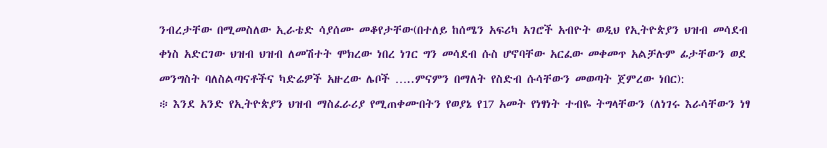ንብረታቸው በሚመስለው ኢራቴድ ሳያሰሙ መቆየታቸው(በተለይ ከሰሜን አፍሪካ አገሮች አብዮት ወዲህ የኢትዮጵያን ህዝብ መሳደብ ቀነስ አድርገው ህዝብ ህዝብ ለመሽተት ሞክረው ነበረ ነገር ግን መሳደብ ሱስ ሆኖባቸው አርፈው መቀመጥ አልቻሉም ፊታቸውን ወደ መንግስት ባለስልጣናቶችና ካድሬዎች አዙረው ሌቦች …..ምናምን በማለት የስድብ ሱሳቸውን መወጣት ጀምረው ነበር):
፨ እንደ አንድ የኢትዮጵያን ህዝብ ማስፈራሪያ የሚጠቀሙበትን የወያኔ የ17 አመት የነፃነት ተብዬ ትግላቸውን (ለነገሩ እራሳቸውን ነፃ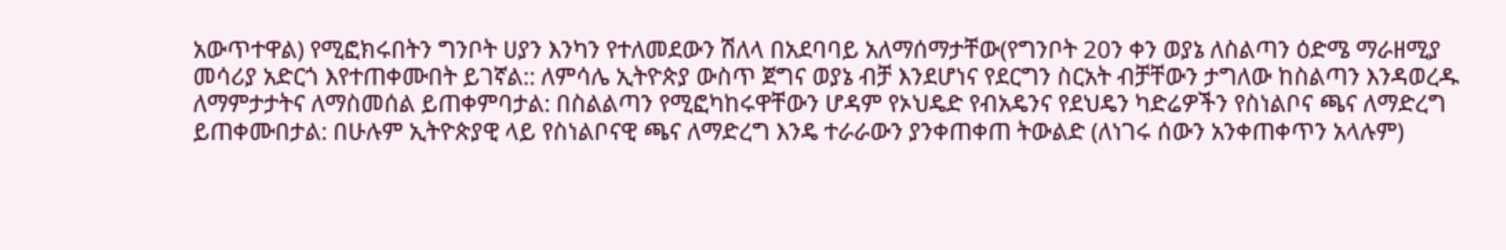አውጥተዋል) የሚፎክሩበትን ግንቦት ሀያን እንካን የተለመደውን ሽለላ በአደባባይ አለማሰማታቸው(የግንቦት 20ን ቀን ወያኔ ለስልጣን ዕድሜ ማራዘሚያ መሳሪያ አድርጎ እየተጠቀሙበት ይገኛል:: ለምሳሌ ኢትዮጵያ ውስጥ ጀግና ወያኔ ብቻ እንደሆነና የደርግን ስርአት ብቻቸውን ታግለው ከስልጣን እንዳወረዱ ለማምታታትና ለማስመሰል ይጠቀምባታል: በስልልጣን የሚፎካከሩዋቸውን ሆዳም የኦህዴድ የብአዴንና የደህዴን ካድሬዎችን የስነልቦና ጫና ለማድረግ ይጠቀሙበታል: በሁሉም ኢትዮጵያዊ ላይ የስነልቦናዊ ጫና ለማድረግ እንዴ ተራራውን ያንቀጠቀጠ ትውልድ (ለነገሩ ሰውን አንቀጠቀጥን አላሉም)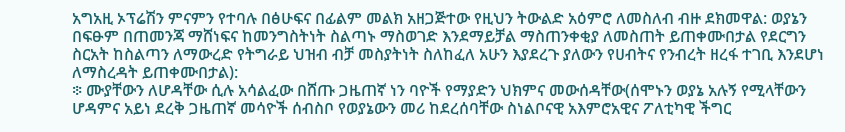አግአዚ ኦፕሬሽን ምናምን የተባሉ በፅሁፍና በፊልም መልክ አዘጋጅተው የዚህን ትውልድ አዕምሮ ለመስለብ ብዙ ደክመዋል: ወያኔን በፍፁም በጠመንጃ ማሸነፍና ከመንግስትነት ስልጣኑ ማስወገድ እንደማይቻል ማስጠንቀቂያ ለመስጠት ይጠቀሙበታል የደርግን ስርአት ከስልጣን ለማውረድ የትግራይ ህዝብ ብቻ መስያትነት ስለከፈለ አሁን እያደረጉ ያለውን የሀብትና የንብረት ዘረፋ ተገቢ እንደሆነ ለማስረዳት ይጠቀሙበታል):
፨ ሙያቸውን ለሆዳቸው ሲሉ አሳልፈው በሸጡ ጋዜጠኛ ነን ባዮች የማያድን ህክምና መውሰዳቸው(ሰሞኑን ወያኔ አሉኝ የሚላቸውን ሆዳምና አይነ ደረቅ ጋዜጠኛ መሳዮች ሰብስቦ የወያኔውን መሪ ከደረሰባቸው ስነልቦናዊ አእምሮአዊና ፖለቲካዊ ችግር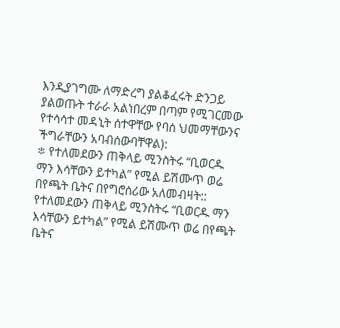እንዲያገግሙ ለማድረግ ያልቆፈሩት ድንጋይ ያልወጡት ተራራ አልነበረም በጣም የሚገርመው የተሳሳተ መዳኒት ሰተዋቸው የባሰ ህመማቸውንና ችግራቸውን አባብሰውባቸዋል):
፨ የተለመደውን ጠቅላይ ሚንስትሩ “ቢወርዱ ማን እሳቸውን ይተካል” የሚል ይሽሙጥ ወሬ በየጫት ቤትና በየግሮሰሪው አለመብዛት:: የተለመደውን ጠቅላይ ሚንስትሩ “ቢወርዱ ማን እሳቸውን ይተካል” የሚል ይሽሙጥ ወሬ በየጫት ቤትና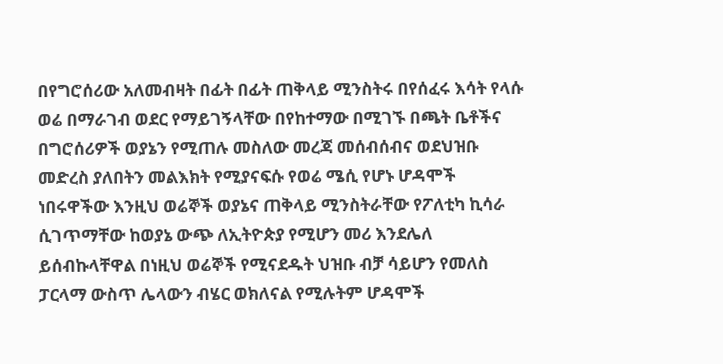በየግሮሰሪው አለመብዛት በፊት በፊት ጠቅላይ ሚንስትሩ በየሰፈሩ እሳት የላሱ ወሬ በማራገብ ወደር የማይገኝላቸው በየከተማው በሚገኙ በጫት ቤቶችና በግሮሰሪዎች ወያኔን የሚጠሉ መስለው መረጃ መሰብሰብና ወደህዝቡ መድረስ ያለበትን መልእክት የሚያናፍሱ የወሬ ሜሲ የሆኑ ሆዳሞች ነበሩዋችው እንዚህ ወሬኞች ወያኔና ጠቅላይ ሚንስትራቸው የፖለቲካ ኪሳራ ሲገጥማቸው ከወያኔ ውጭ ለኢትዮጵያ የሚሆን መሪ እንደሌለ ይሰብኩላቸዋል በነዚህ ወሬኞች የሚናደዱት ህዝቡ ብቻ ሳይሆን የመለስ ፓርላማ ውስጥ ሌላውን ብሄር ወክለናል የሚሉትም ሆዳሞች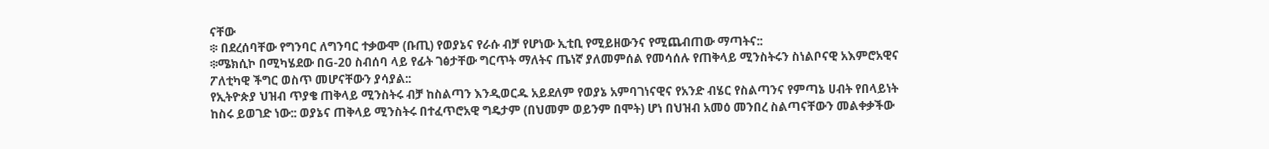ናቸው
፨ በደረሰባቸው የግንባር ለግንባር ተቃውሞ (ቡጢ) የወያኔና የራሱ ብቻ የሆነው ኢቲቢ የሚይዘውንና የሚጨብጠው ማጣትና::
፨ሜክሲኮ በሚካሄደው በG-20 ስብሰባ ላይ የፊት ገፅታቸው ግርጥት ማለትና ጤነኛ ያለመምሰል የመሳሰሉ የጠቅላይ ሚንስትሩን ስነልቦናዊ አእምሮአዊና ፖለቲካዊ ችግር ወስጥ መሆናቸውን ያሳያል::
የኢትዮጵያ ህዝብ ጥያቄ ጠቅላይ ሚንስትሩ ብቻ ከስልጣን እንዲወርዱ አይደለም የወያኔ አምባገነናዊና የአንድ ብሄር የስልጣንና የምጣኔ ሀብት የበላይነት ከስሩ ይወገድ ነው:: ወያኔና ጠቅላይ ሚንስትሩ በተፈጥሮአዊ ግዴታም (በህመም ወይንም በሞት) ሆነ በህዝብ አመዕ መንበረ ስልጣናቸውን መልቀቃችው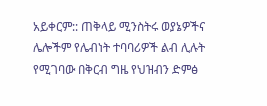አይቀርም:: ጠቅላይ ሚንስትሩ ወያኔዎችና ሌሎችም የሌብነት ተባባሪዎች ልብ ሊሉት የሚገባው በቅርብ ግዜ የህዝብን ድምፅ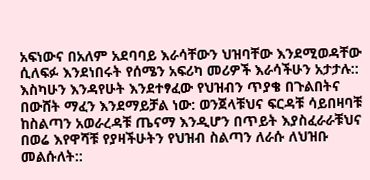አፍነውና በአለም አደባባይ እራሳቸውን ህዝባቸው እንደሚወዳቸው ሲለፍፉ እንደነበሩት የሰሜን አፍሪካ መሪዎች እራሳችሁን አታታሉ:: እስካሁን እንዳየሁት እንደተፃፈው የህዝብን ጥያቄ በጉልበትና በውሸት ማፈን እንደማይቻል ነው: ወንጀላቹህና ፍርዳቹ ሳይበዛባቹ ከስልጣን አወራረዳቹ ጤናማ እንዲሆን በጥይት እያስፈራራቹህና በወሬ እየዋሻቹ የያዛችሁትን የህዝብ ስልጣን ለራሱ ለህዝቡ መልሱለት::